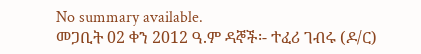No summary available.
መጋቢት 02 ቀን 2012 ዓ.ም ዳኞች፡- ተፈሪ ገብሩ (ዶ/ር)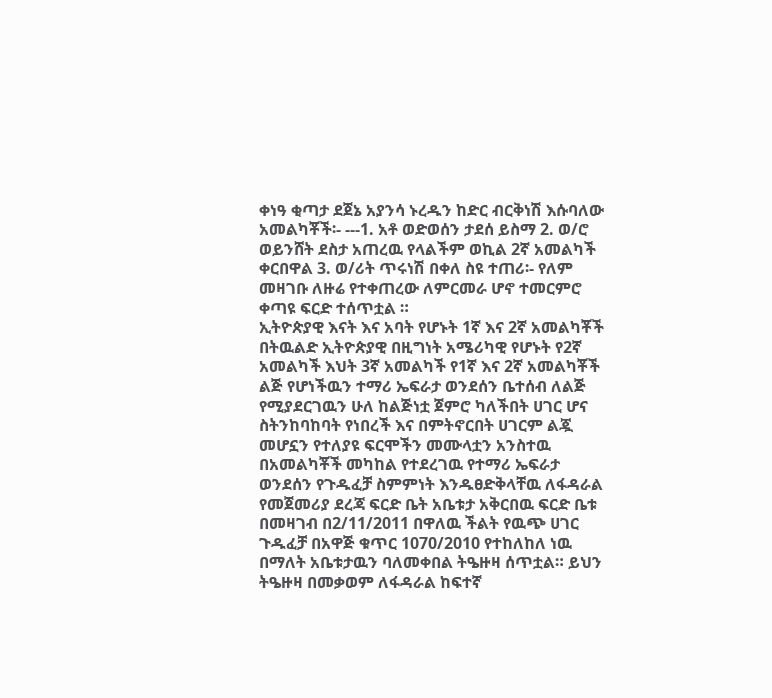ቀነዓ ቂጣታ ደጀኔ አያንሳ ኑረዱን ከድር ብርቅነሽ እሱባለው አመልካቾች፡- ---1. አቶ ወድወሰን ታደሰ ይስማ 2. ወ/ሮ ወይንሸት ደስታ አጠረዉ የላልችም ወኪል 2ኛ አመልካች ቀርበዋል 3. ወ/ሪት ጥሩነሽ በቀለ ስዩ ተጠሪ፡- የለም መዛገቡ ለዙሬ የተቀጠረው ለምርመራ ሆኖ ተመርምሮ ቀጣዩ ፍርድ ተሰጥቷል ።
ኢትዮጵያዊ እናት እና አባት የሆኑት 1ኛ እና 2ኛ አመልካቾች በትዉልድ ኢትዮጵያዊ በዚግነት አሜሪካዊ የሆኑት የ2ኛ አመልካች እህት 3ኛ አመልካች የ1ኛ እና 2ኛ አመልካቾች ልጅ የሆነችዉን ተማሪ ኤፍራታ ወንደሰን ቤተሰብ ለልጅ የሚያደርገዉን ሁለ ከልጅነቷ ጀምሮ ካለችበት ሀገር ሆና ስትንከባከባት የነበረች እና በምትኖርበት ሀገርም ልጇ መሆኗን የተለያዩ ፍርሞችን መሙላቷን አንስተዉ በአመልካቾች መካከል የተደረገዉ የተማሪ ኤፍራታ ወንደሰን የጉዱፈቻ ስምምነት እንዱፀድቅላቸዉ ለፋዳራል የመጀመሪያ ደረጃ ፍርድ ቤት አቤቱታ አቅርበዉ ፍርድ ቤቱ በመዛገብ በ2/11/2011 በዋለዉ ችልት የዉጭ ሀገር ጉዱፈቻ በአዋጅ ቁጥር 1070/2010 የተከለከለ ነዉ በማለት አቤቱታዉን ባለመቀበል ትዔዙዛ ሰጥቷል። ይህን ትዔዙዛ በመቃወም ለፋዳራል ከፍተኛ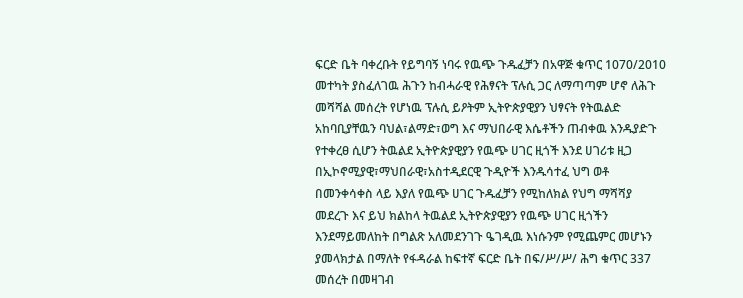ፍርድ ቤት ባቀረቡት የይግባኝ ነባሩ የዉጭ ጉዱፈቻን በአዋጅ ቁጥር 1070/2010 መተካት ያስፈለገዉ ሕጉን ከብሓራዊ የሕፃናት ፕሉሲ ጋር ለማጣጣም ሆኖ ለሕጉ መሻሻል መሰረት የሆነዉ ፕሉሲ ይዖትም ኢትዮጵያዊያን ህፃናት የትዉልድ አከባቢያቸዉን ባህል፣ልማድ፣ወግ እና ማህበራዊ እሴቶችን ጠብቀዉ እንዱያድጉ የተቀረፀ ሲሆን ትዉልደ ኢትዮጵያዊያን የዉጭ ሀገር ዚጎች እንደ ሀገሪቱ ዚጋ በኢኮኖሚያዊ፣ማህበራዊ፣አስተዲደርዊ ጉዲዮች እንዱሳተፈ ህግ ወቶ በመንቀሳቀስ ላይ እያለ የዉጭ ሀገር ጉዱፈቻን የሚከለክል የህግ ማሻሻያ መደረጉ እና ይህ ክልከላ ትዉልደ ኢትዮጵያዊያን የዉጭ ሀገር ዚጎችን እንደማይመለከት በግልጽ አለመደንገጉ ዔገዲዉ እነሱንም የሚጨምር መሆኑን ያመላክታል በማለት የፋዳራል ከፍተኛ ፍርድ ቤት በፍ/ሥ/ሥ/ ሕግ ቁጥር 337 መሰረት በመዛገብ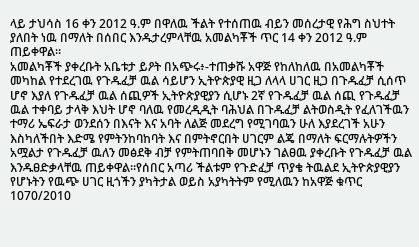ላይ ታህሳስ 16 ቀን 2012 ዓ.ም በዋለዉ ችልት የተሰጠዉ ብይን መሰረታዊ የሕግ ስህተት ያለበት ነዉ በማለት በሰበር እንዱታረምላቸዉ አመልካቾች ጥር 14 ቀን 2012 ዓ.ም ጠይቀዋል።
አመልካቾች ያቀረቡት አቤቱታ ይዖት በአጭሩ፥-ተጠቃሹ አዋጅ የከለከለዉ በአመልካቾች መካከል የተደረገዉ የጉዱፈቻ ዉል ሳይሆን ኢትዮጵያዊ ዚጋ ለላላ ሀገር ዚጋ በጉዱፈቻ ሲሰጥ ሆኖ እያለ የጉዱፈቻ ዉል ሰጪዎች ኢትዮጵያዊያን ሲሆኑ 2ኛ የጉዱፈቻ ዉል ሰጪ የጉዱፈቻ ዉል ተቀባይ ታላቅ እህት ሆኖ ባለዉ የመረዲዲት ባሕህል በጉዱፈቻ ልትወስዲት የፈለገችዉን ተማሪ ኤፍራታ ወንደሰን በእናት እና አባት ለልጅ መደረግ የሚገባዉን ሁለ እያደረገች አሁን እስካለችበት እድሜ የምትንከባከባት እና በምትኖርበት ሀገርም ልጄ በማለት ፍርማሉትዎችን አሟልታ የጉዱፈቻ ዉለን መፅደቅ ብቻ የምትጠባበቅ መሆኑን ገልፀዉ ያቀረቡት የጉዱፈቻ ዉል እንዱፀድቃላቸዉ ጠይቀዋል።የሰበር አጣሪ ችልቱም የጉድፈቻ ጥያቄ ትዉልደ ኢትዮጵያዊያን የሆኑትን የዉጭ ሀገር ዚጎችን ያካትታል ወይስ አያካትትም የሚለዉን ከአዋጅ ቁጥር 1070/2010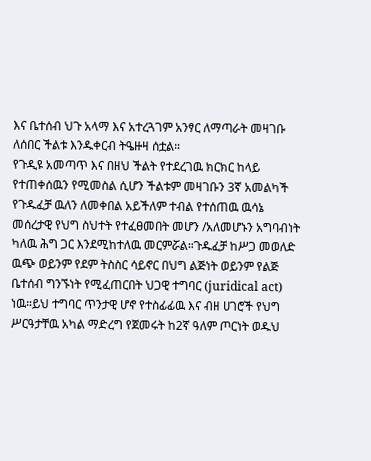እና ቤተሰብ ህጉ አላማ እና አተረጓገም አንፃር ለማጣራት መዛገቡ ለሰበር ችልቱ እንዱቀርብ ትዔዙዛ ሰቷል።
የጉዲዩ አመጣጥ እና በዘህ ችልት የተደረገዉ ክርክር ከላይ የተጠቀሰዉን የሚመስል ሲሆን ችልቱም መዛገቡን 3ኛ አመልካች የጉዱፈቻ ዉለን ለመቀበል አይችለም ተብል የተሰጠዉ ዉሳኔ መሰረታዊ የህግ ስህተት የተፈፀመበት መሆን /አለመሆኑን አግባብነት ካለዉ ሕግ ጋር እንደሚከተለዉ መርምሯል።ጉዱፈቻ ከሥጋ መወለድ ዉጭ ወይንም የደም ትስስር ሳይኖር በህግ ልጅነት ወይንም የልጅ ቤተሰብ ግንኙነት የሚፈጠርበት ህጋዊ ተግባር (juridical act) ነዉ።ይህ ተግባር ጥንታዊ ሆኖ የተስፊፊዉ እና ብዘ ሀገሮች የህግ ሥርዓታቸዉ አካል ማድረግ የጀመሩት ከ2ኛ ዓለም ጦርነት ወዱህ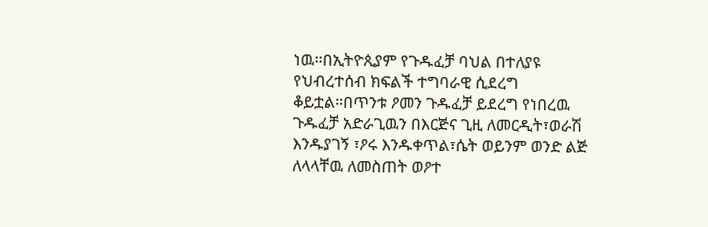ነዉ።በኢትዮጲያም የጉዱፈቻ ባህል በተለያዩ የህብረተሰብ ክፍልች ተግባራዊ ሲደረግ ቆይቷል።በጥንቱ ዖመን ጉዱፈቻ ይደረግ የነበረዉ ጉዱፈቻ አድራጊዉን በእርጅና ጊዚ ለመርዲት፣ወራሽ እንዱያገኝ ፣ዖሩ እንዱቀጥል፣ሴት ወይንም ወንድ ልጅ ለላላቸዉ ለመስጠት ወዖተ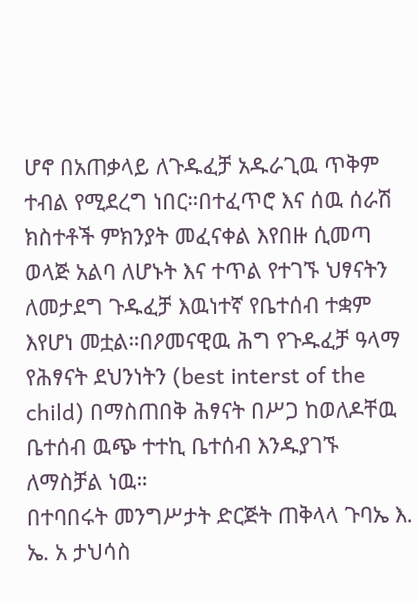ሆኖ በአጠቃላይ ለጉዱፈቻ አዱራጊዉ ጥቅም ተብል የሚደረግ ነበር።በተፈጥሮ እና ሰዉ ሰራሽ ክስተቶች ምክንያት መፈናቀል እየበዙ ሲመጣ ወላጅ አልባ ለሆኑት እና ተጥል የተገኙ ህፃናትን ለመታደግ ጉዱፈቻ እዉነተኛ የቤተሰብ ተቋም እየሆነ መቷል።በዖመናዊዉ ሕግ የጉዱፈቻ ዓላማ የሕፃናት ደህንነትን (best interst of the child) በማስጠበቅ ሕፃናት በሥጋ ከወለዶቸዉ ቤተሰብ ዉጭ ተተኪ ቤተሰብ እንዱያገኙ ለማስቻል ነዉ።
በተባበሩት መንግሥታት ድርጅት ጠቅላላ ጉባኤ እ. ኤ. አ ታህሳስ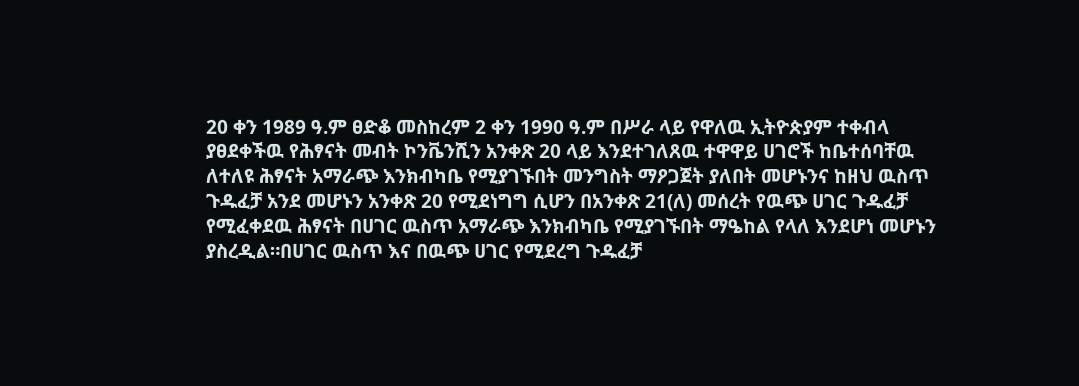20 ቀን 1989 ዓ.ም ፀድቆ መስከረም 2 ቀን 1990 ዓ.ም በሥራ ላይ የዋለዉ ኢትዮጵያም ተቀብላ ያፀደቀችዉ የሕፃናት መብት ኮንቬንሺን አንቀጽ 20 ላይ እንደተገለጸዉ ተዋዋይ ሀገሮች ከቤተሰባቸዉ ለተለዩ ሕፃናት አማራጭ እንክብካቤ የሚያገኙበት መንግስት ማዖጋጀት ያለበት መሆኑንና ከዘህ ዉስጥ ጉዱፈቻ አንደ መሆኑን አንቀጽ 20 የሚደነግግ ሲሆን በአንቀጽ 21(ለ) መሰረት የዉጭ ሀገር ጉዱፈቻ የሚፈቀደዉ ሕፃናት በሀገር ዉስጥ አማራጭ እንክብካቤ የሚያገኙበት ማዔከል የላለ እንደሆነ መሆኑን ያስረዲል።በሀገር ዉስጥ እና በዉጭ ሀገር የሚደረግ ጉዱፈቻ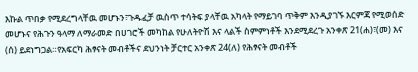እኩል ጥበቃ የሚደረግላቸዉ መሆኑን፣ጉዱፈቻ ዉስጥ ተሳትፍ ያላቸዉ አካላት የማይገባ ጥቅም እንዲያገኙ እርምጃ የሚወሰድ መሆኑና የሕጉን ዓላማ ለማራመድ በሀገሮች መካከል የሁለትዮሽ እና ላልች ስምምነቶች እንደሚደረጉ አንቀጽ 21(ሐ)፣(መ) እና (ሰ) ይደነግጋል።የአፍርካ ሕፃናት መብቶችና ደህንነት ቻርተር አንቀጽ 24(ለ) የሕፃናት መብቶች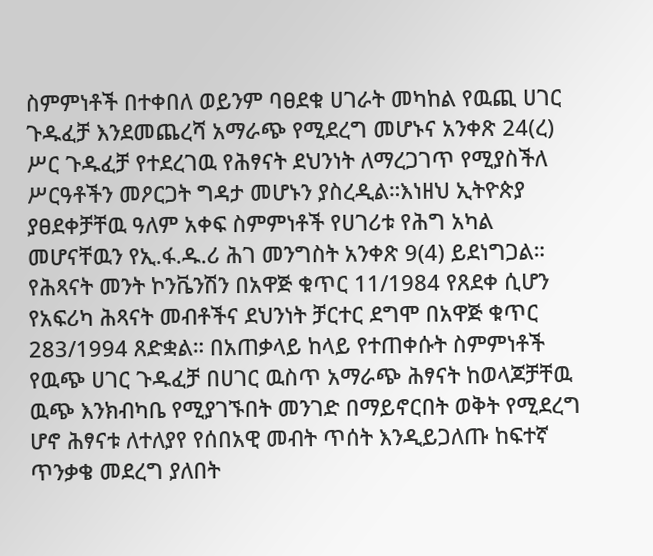ስምምነቶች በተቀበለ ወይንም ባፀደቁ ሀገራት መካከል የዉጪ ሀገር ጉዱፈቻ እንደመጨረሻ አማራጭ የሚደረግ መሆኑና አንቀጽ 24(ረ) ሥር ጉዱፈቻ የተደረገዉ የሕፃናት ደህንነት ለማረጋገጥ የሚያስችለ ሥርዓቶችን መዖርጋት ግዳታ መሆኑን ያስረዲል።እነዘህ ኢትዮጵያ ያፀደቀቻቸዉ ዓለም አቀፍ ስምምነቶች የሀገሪቱ የሕግ አካል መሆናቸዉን የኢ.ፋ.ዱ.ሪ ሕገ መንግስት አንቀጽ 9(4) ይደነግጋል።
የሕጻናት መንት ኮንቬንሽን በአዋጅ ቁጥር 11/1984 የጸደቀ ሲሆን የአፍሪካ ሕጻናት መብቶችና ደህንነት ቻርተር ደግሞ በአዋጅ ቁጥር 283/1994 ጸድቋል። በአጠቃላይ ከላይ የተጠቀሱት ስምምነቶች የዉጭ ሀገር ጉዱፈቻ በሀገር ዉስጥ አማራጭ ሕፃናት ከወላጆቻቸዉ ዉጭ እንክብካቤ የሚያገኙበት መንገድ በማይኖርበት ወቅት የሚደረግ ሆኖ ሕፃናቱ ለተለያየ የሰበአዊ መብት ጥሰት እንዲይጋለጡ ከፍተኛ ጥንቃቄ መደረግ ያለበት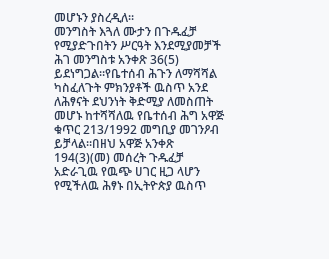መሆኑን ያስረዲለ።
መንግስት እጓለ ሙታን በጉዱፈቻ የሚያድጉበትን ሥርዓት እንደሚያመቻች ሕገ መንግስቱ አንቀጽ 36(5) ይደነግጋል።የቤተሰብ ሕጉን ለማሻሻል ካስፈለጉት ምክንያቶች ዉስጥ አንደ ለሕፃናት ደህንነት ቅድሚያ ለመስጠት መሆኑ ከተሻሻለዉ የቤተሰብ ሕግ አዋጅ ቁጥር 213/1992 መግቢያ መገንዖብ ይቻላል።በዘህ አዋጅ አንቀጽ 194(3)(መ) መሰረት ጉዱፈቻ አድራጊዉ የዉጭ ሀገር ዚጋ ላሆን የሚችለዉ ሕፃኑ በኢትዮጵያ ዉስጥ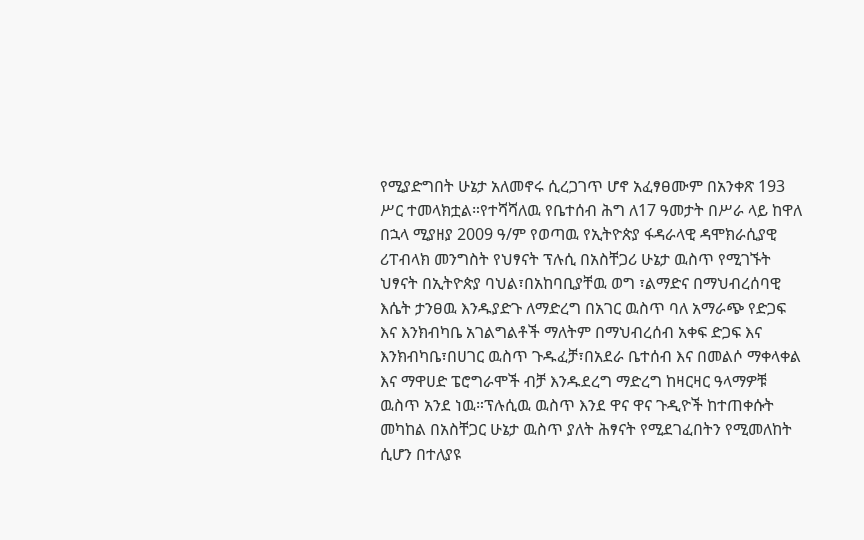የሚያድግበት ሁኔታ አለመኖሩ ሲረጋገጥ ሆኖ አፈፃፀሙም በአንቀጽ 193 ሥር ተመላክቷል።የተሻሻለዉ የቤተሰብ ሕግ ለ17 ዓመታት በሥራ ላይ ከዋለ በኋላ ሚያዘያ 2009 ዓ/ም የወጣዉ የኢትዮጵያ ፋዳራላዊ ዳሞክራሲያዊ ሪፐብላክ መንግስት የህፃናት ፕሉሲ በአስቸጋሪ ሁኔታ ዉስጥ የሚገኙት ህፃናት በኢትዮጵያ ባህል፣በአከባቢያቸዉ ወግ ፣ልማድና በማህብረሰባዊ እሴት ታንፀዉ እንዱያድጉ ለማድረግ በአገር ዉስጥ ባለ አማራጭ የድጋፍ እና እንክብካቤ አገልግልቶች ማለትም በማህብረሰብ አቀፍ ድጋፍ እና እንክብካቤ፣በሀገር ዉስጥ ጉዱፈቻ፣በአደራ ቤተሰብ እና በመልሶ ማቀላቀል እና ማዋሀድ ፔሮግራሞች ብቻ እንዱደረግ ማድረግ ከዛርዛር ዓላማዎቹ ዉስጥ አንደ ነዉ።ፕሉሲዉ ዉስጥ እንደ ዋና ዋና ጉዲዮች ከተጠቀሱት መካከል በአስቸጋር ሁኔታ ዉስጥ ያለት ሕፃናት የሚደገፈበትን የሚመለከት ሲሆን በተለያዩ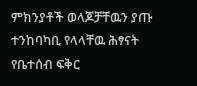ምክንያቶች ወላጆቻቸዉን ያጡ ተንከባካቢ የላላቸዉ ሕፃናት የቤተሰብ ፍቅር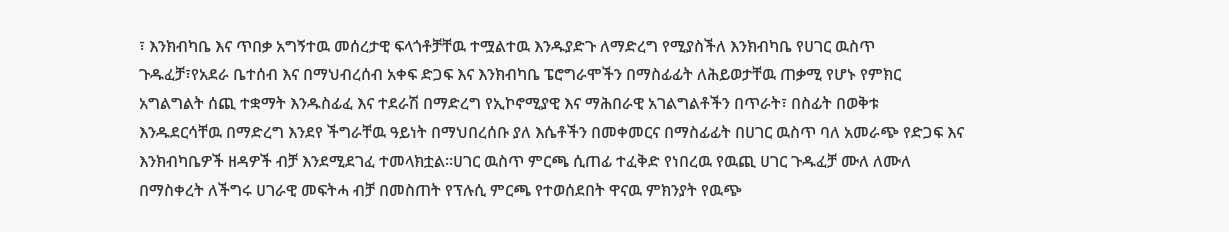፣ እንክብካቤ እና ጥበቃ አግኝተዉ መሰረታዊ ፍላጎቶቻቸዉ ተሟልተዉ እንዱያድጉ ለማድረግ የሚያስችለ እንክብካቤ የሀገር ዉስጥ ጉዱፈቻ፣የአደራ ቤተሰብ እና በማህብረሰብ አቀፍ ድጋፍ እና እንክብካቤ ፔሮግራሞችን በማስፊፊት ለሕይወታቸዉ ጠቃሚ የሆኑ የምክር አግልግልት ሰጪ ተቋማት እንዱስፊፈ እና ተደራሽ በማድረግ የኢኮኖሚያዊ እና ማሕበራዊ አገልግልቶችን በጥራት፣ በስፊት በወቅቱ እንዱደርሳቸዉ በማድረግ እንደየ ችግራቸዉ ዓይነት በማህበረሰቡ ያለ እሴቶችን በመቀመርና በማስፊፊት በሀገር ዉስጥ ባለ አመራጭ የድጋፍ እና እንክብካቤዎች ዘዳዎች ብቻ እንደሚደገፈ ተመላክቷል።ሀገር ዉስጥ ምርጫ ሲጠፊ ተፈቅድ የነበረዉ የዉጪ ሀገር ጉዱፈቻ ሙለ ለሙለ በማስቀረት ለችግሩ ሀገራዊ መፍትሓ ብቻ በመስጠት የፕሉሲ ምርጫ የተወሰደበት ዋናዉ ምክንያት የዉጭ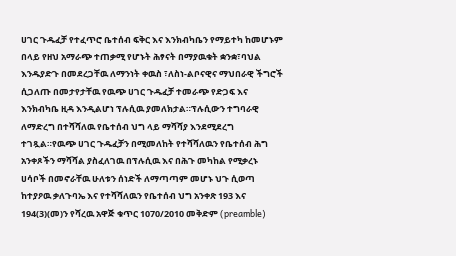ሀገር ጉዱፈቻ የተፈጥሮ ቤተሰብ ፍቅር እና እንክብካቤን የማይተካ ከመሆኑም በላይ የዘህ አማራጭ ተጠቃሚ የሆኑት ሕፃናት በማያዉቁት ቋንቋ፣ባህል እንዱያድጉ በመደረጋቸዉ ለማንነት ቀዉስ ፣ለስነ-ልቦናዊና ማህበራዊ ችግሮች ሲጋለጡ በመታየታቸዉ የዉጭ ሀገር ጉዱፈቻ ተመራጭ የድጋፍ እና እንክብካቤ ዚዳ እንዲልሆነ ፕሉሲዉ ያመለክታል።ፕሉሲውን ተግባራዊ ለማድረግ በተሻሻለዉ የቤተሰብ ህግ ላይ ማሻሻያ እንደሚደረግ ተገጿል።የዉጭ ሀገር ጉዱፈቻን በሚመለከት የተሻሻለዉን የቤተሰብ ሕግ አንቀጾችን ማሻሻል ያስፈለገዉ በፕሉሲዉ እና በሕጉ መካከል የሚቃረኑ ሀሳቦች በመኖራቸዉ ሁለቱን ሰነድች ለማጣጣም መሆኑ ህጉ ሲወጣ ከተያዖዉ ቃለጉባኤ እና የተሻሻለዉን የቤተሰብ ህግ አንቀጽ 193 እና 194(3)(መ)ን የሻረዉ አዋጅ ቁጥር 1070/2010 መቅድም (preamble)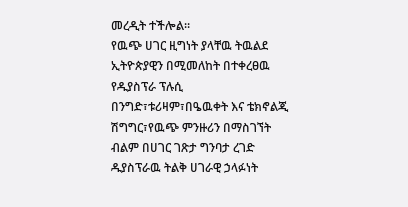መረዲት ተችሎል።
የዉጭ ሀገር ዚግነት ያላቸዉ ትዉልደ ኢትዮጵያዊን በሚመለከት በተቀረፀዉ የዱያስፕራ ፕሉሲ በንግድ፣ቱሪዛም፣በዔዉቀት እና ቴክኖልጂ ሽግግር፣የዉጭ ምንዙሪን በማስገኘት ብልም በሀገር ገጽታ ግንባታ ረገድ ዱያስፕራዉ ትልቅ ሀገራዊ ኃላፉነት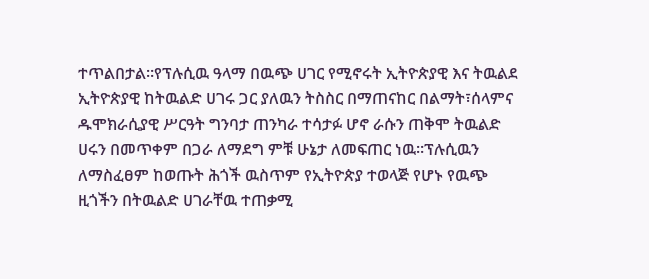ተጥልበታል።የፕሉሲዉ ዓላማ በዉጭ ሀገር የሚኖሩት ኢትዮጵያዊ እና ትዉልደ ኢትዮጵያዊ ከትዉልድ ሀገሩ ጋር ያለዉን ትስስር በማጠናከር በልማት፣ሰላምና ዱሞክራሲያዊ ሥርዓት ግንባታ ጠንካራ ተሳታፉ ሆኖ ራሱን ጠቅሞ ትዉልድ ሀሩን በመጥቀም በጋራ ለማደግ ምቹ ሁኔታ ለመፍጠር ነዉ።ፕሉሲዉን ለማስፈፀም ከወጡት ሕጎች ዉስጥም የኢትዮጵያ ተወላጅ የሆኑ የዉጭ ዚጎችን በትዉልድ ሀገራቸዉ ተጠቃሚ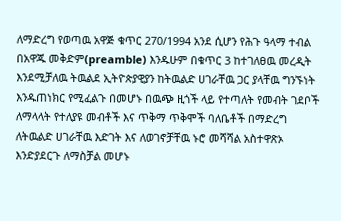ለማድረግ የወጣዉ አዋጅ ቁጥር 270/1994 አንደ ሲሆን የሕጉ ዓላማ ተብል በአዋጁ መቅድም(preamble) እንዱሁም በቁጥር 3 ከተገለፀዉ መረዲት እንደሚቻለዉ ትዉልደ ኢትዮጵያዊያን ከትዉልድ ሀገራቸዉ ጋር ያላቸዉ ግንኙነት እንዱጠነክር የሚፈልጉ በመሆኑ በዉጭ ዚጎች ላይ የተጣለት የመብት ገደቦች ለማላላት የተለያዩ መብቶች እና ጥቅማ ጥቅሞች ባለቤቶች በማድረግ ለትዉልድ ሀገራቸዉ እድገት እና ለወገኖቻቸዉ ኑሮ መሻሻል አስተዋጽኦ እንድያደርጉ ለማስቻል መሆኑ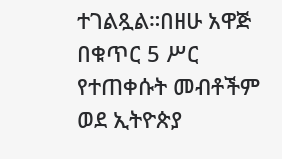ተገልጿል።በዘሁ አዋጅ በቁጥር 5 ሥር የተጠቀሱት መብቶችም ወደ ኢትዮጵያ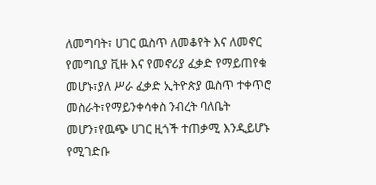ለመግባት፣ ሀገር ዉስጥ ለመቆየት እና ለመኖር የመግቢያ ቪዙ እና የመኖሪያ ፈቃድ የማይጠየቁ መሆኑ፣ያለ ሥራ ፈቃድ ኢትዮጵያ ዉስጥ ተቀጥሮ መስራት፣የማይንቀሳቀስ ንብረት ባለቤት መሆን፣የዉጭ ሀገር ዚጎች ተጠቃሚ እንዲይሆኑ የሚገድቡ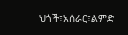ህጎች፣አሰራር፣ልምድ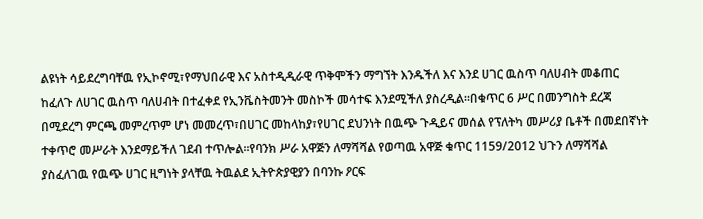ልዩነት ሳይደረግባቸዉ የኢኮኖሚ፣የማህበራዊ እና አስተዲዲራዊ ጥቅሞችን ማግኘት እንዱችለ እና እንደ ሀገር ዉስጥ ባለሀብት መቆጠር ከፈለጉ ለሀገር ዉስጥ ባለሀብት በተፈቀደ የኢንቬስትመንት መስኮች መሳተፍ እንደሚችለ ያስረዲል።በቁጥር 6 ሥር በመንግስት ደረጃ በሚደረግ ምርጫ መምረጥም ሆነ መመረጥ፣በሀገር መከላከያ፣የሀገር ደህንነት በዉጭ ጉዲይና መሰል የፕለትካ መሥሪያ ቤቶች በመደበኛነት ተቀጥሮ መሥራት እንደማይችለ ገደብ ተጥሎል።የባንክ ሥራ አዋጅን ለማሻሻል የወጣዉ አዋጅ ቁጥር 1159/2012 ህጉን ለማሻሻል ያስፈለገዉ የዉጭ ሀገር ዚግነት ያላቸዉ ትዉልደ ኢትዮጵያዊያን በባንኩ ዖርፍ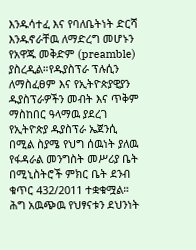እንዱሳተፈ እና የባለቤትነት ድርሻ እንዱኖራቸዉ ለማድረግ መሆኑን የአዋጁ መቅድም (preamble) ያስረዲል።የዱያስፕራ ፕሉሲን ለማስፈፀም እና የኢትዮጵያዊያን ዱያስፕራዎችን መብት እና ጥቅም ማስከበር ዓላማዉ ያደረገ የኢትዮጵያ ዱያስፕራ ኤጀንሲ በሚል ስያሜ የህግ ሰዉነት ያለዉ የፋዳራል መንግስት መሥሪያ ቤት በሚኒስትሮች ምክር ቤት ደንብ ቁጥር 432/2011 ተቋቁሟል።
ሕግ አዉጭዉ የህፃናቱን ደህንነት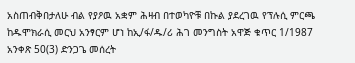አስጠብቅበታለሁ ብል የያዖዉ አቋም ሕዛብ በተወካዮቹ በኩል ያደረገዉ የፕሉሲ ምርጫ ከዱሞክራሲ መርህ አንፃርም ሆነ ከኢ/ፋ/ዱ/ሪ ሕገ መንግስት አዋጅ ቁጥር 1/1987 አንቀጽ 50(3) ድንጋጌ መሰረት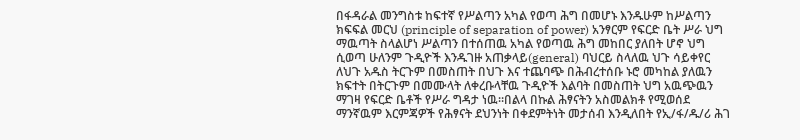በፋዳራል መንግስቱ ከፍተኛ የሥልጣን አካል የወጣ ሕግ በመሆኑ እንዱሁም ከሥልጣን ክፍፍል መርህ (principle of separation of power) አንፃርም የፍርድ ቤት ሥራ ህግ ማዉጣት ስላልሆነ ሥልጣን በተሰጠዉ አካል የወጣዉ ሕግ መከበር ያለበት ሆኖ ህግ ሲወጣ ሁለንም ጉዲዮች እንዱገዙ አጠቃላይ(general) ባህርይ ስላለዉ ህጉ ሳይቀየር ለህጉ አዱስ ትርጉም በመስጠት በህጉ እና ተጨባጭ በሕብረተሰቡ ኑሮ መካከል ያለዉን ክፍተት በትርጉም በመሙላት ለቀረቡላቸዉ ጉዲዮች እልባት በመስጠት ህግ አዉጭዉን ማገዛ የፍርድ ቤቶች የሥራ ግዳታ ነዉ።በልላ በኩል ሕፃናትን አስመልክቶ የሚወሰደ ማንኛዉም እርምጃዎች የሕፃናት ደህንነት በቀደምትነት መታሰብ እንዲለበት የኢ/ፋ/ዱ/ሪ ሕገ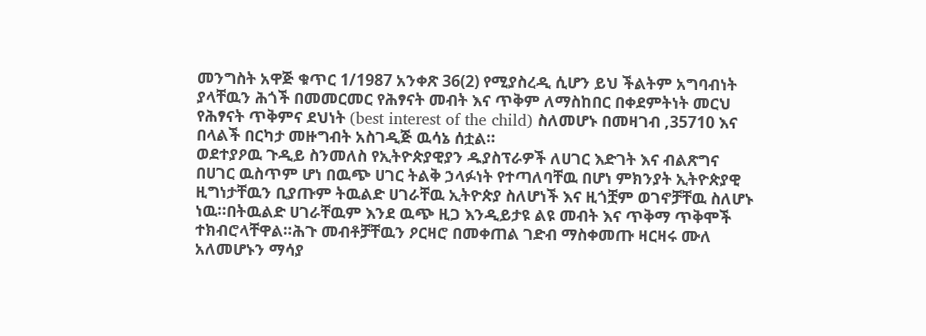መንግስት አዋጅ ቁጥር 1/1987 አንቀጽ 36(2) የሚያስረዲ ሲሆን ይህ ችልትም አግባብነት ያላቸዉን ሕጎች በመመርመር የሕፃናት መብት እና ጥቅም ለማስከበር በቀደምትነት መርህ የሕፃናት ጥቅምና ደህነት (best interest of the child) ስለመሆኑ በመዛገብ ,35710 እና በላልች በርካታ መዙግብት አስገዲጅ ዉሳኔ ሰቷል።
ወደተያዖዉ ጉዲይ ስንመለስ የኢትዮጵያዊያን ዱያስፕራዎች ለሀገር እድገት እና ብልጽግና በሀገር ዉስጥም ሆነ በዉጭ ሀገር ትልቅ ኃላፉነት የተጣለባቸዉ በሆነ ምክንያት ኢትዮጵያዊ ዚግነታቸዉን ቢያጡም ትዉልድ ሀገራቸዉ ኢትዮጵያ ስለሆነች እና ዚጎቿም ወገኖቻቸዉ ስለሆኑ ነዉ።በትዉልድ ሀገራቸዉም እንደ ዉጭ ዚጋ እንዲይታዩ ልዩ መብት እና ጥቅማ ጥቅሞች ተክብሮላቸዋል።ሕጉ መብቶቻቸዉን ዖርዛሮ በመቀጠል ገድብ ማስቀመጡ ዛርዛሩ ሙለ አለመሆኑን ማሳያ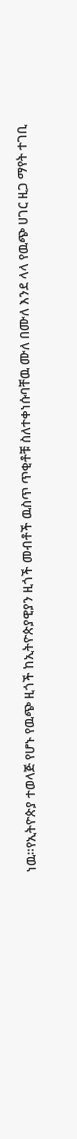ነዉ።የኢትዮጵያ ተወላጅ የሆኑ የዉጭ ዚጎች ከኢትዮጵያዊያን ዚጎች መብቶች ዉስጥ ጥቂቶቹ ስለተቀነሱባቸዉ ሙለ በሙለ እንደ ላላ የዉጭ ሀገር ዚጋ ማየት ተገቢ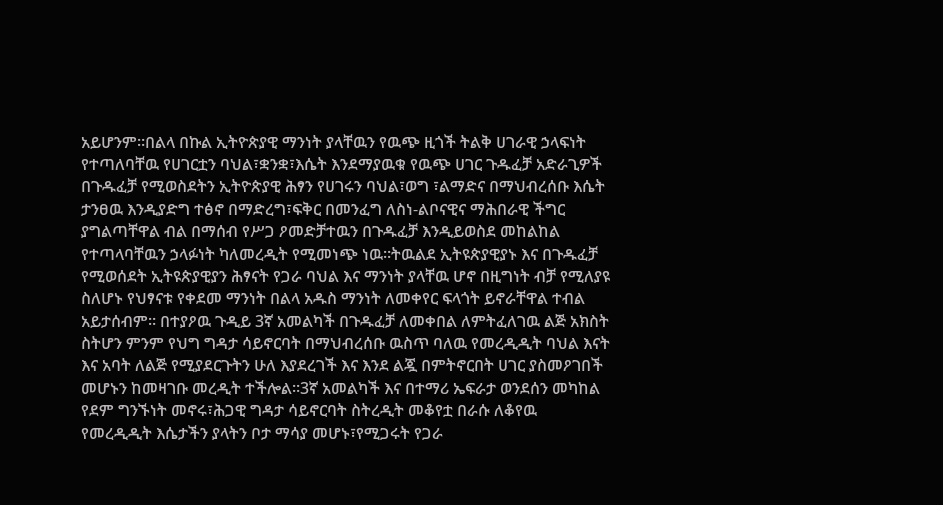አይሆንም።በልላ በኩል ኢትዮጵያዊ ማንነት ያላቸዉን የዉጭ ዚጎች ትልቅ ሀገራዊ ኃላፍነት የተጣለባቸዉ የሀገርቷን ባህል፣ቋንቋ፣እሴት እንደማያዉቁ የዉጭ ሀገር ጉዱፈቻ አድራጊዎች በጉዱፈቻ የሚወስደትን ኢትዮጵያዊ ሕፃን የሀገሩን ባህል፣ወግ ፣ልማድና በማህብረሰቡ እሴት ታንፀዉ እንዲያድግ ተፅኖ በማድረግ፣ፍቅር በመንፈግ ለስነ-ልቦናዊና ማሕበራዊ ችግር ያግልጣቸዋል ብል በማሰብ የሥጋ ዖመድቻተዉን በጉዱፈቻ እንዲይወስደ መከልከል የተጣላባቸዉን ኃላፉነት ካለመረዲት የሚመነጭ ነዉ።ትዉልደ ኢትዩጵያዊያኑ እና በጉዱፈቻ የሚወሰደት ኢትዩጵያዊያን ሕፃናት የጋራ ባህል እና ማንነት ያላቸዉ ሆኖ በዚግነት ብቻ የሚለያዩ ስለሆኑ የህፃናቱ የቀደመ ማንነት በልላ አዱስ ማንነት ለመቀየር ፍላጎት ይኖራቸዋል ተብል አይታሰብም። በተያዖዉ ጉዲይ 3ኛ አመልካች በጉዱፈቻ ለመቀበል ለምትፈለገዉ ልጅ አክስት ስትሆን ምንም የህግ ግዳታ ሳይኖርባት በማህብረሰቡ ዉስጥ ባለዉ የመረዲዲት ባህል እናት እና አባት ለልጅ የሚያደርጉትን ሁለ እያደረገች እና እንደ ልጇ በምትኖርበት ሀገር ያስመዖገበች መሆኑን ከመዛገቡ መረዲት ተችሎል።3ኛ አመልካች እና በተማሪ ኤፍራታ ወንደሰን መካከል የደም ግንኙነት መኖሩ፣ሕጋዊ ግዳታ ሳይኖርባት ስትረዲት መቆየቷ በራሱ ለቆየዉ የመረዲዲት እሴታችን ያላትን ቦታ ማሳያ መሆኑ፣የሚጋሩት የጋራ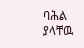ባሕል ያላቸዉ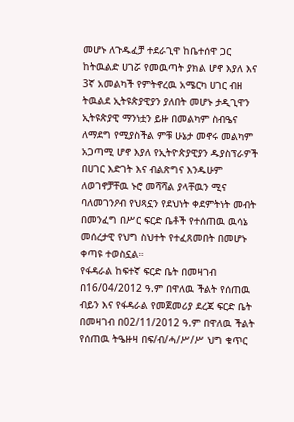መሆኑ ለጉዱፈቻ ተደራጊዋ ከቤተሰዋ ጋር ከትዉልድ ሀገሯ የመዉጣት ያክል ሆኖ እያለ እና 3ኛ አመልካች የምትኖረዉ አሜርካ ሀገር ብዘ ትዉልደ ኢትዩጵያዊያን ያለበት መሆኑ ታዲጊዋን ኢትዩጵያዊ ማንነቷን ይዙ በመልካም ስብዔና ለማደግ የሚያስችል ምቹ ሁኔታ መኖሩ መልካም አጋጣሚ ሆኖ እያለ የኢትዮጵያዊያን ዱያስፕራዎች በሀገር እድገት እና ብልጽግና እንዱሁም ለወገኖቻቸዉ ኑሮ መሻሻል ያላቸዉን ሚና ባለመገንዖብ የህጻኗን የደህነት ቀደምትነት መብት በመንፈግ በሥር ፍርድ ቤቶች የተሰጠዉ ዉሳኔ መሰረታዊ የህግ ስህተት የተፈጸመበት በመሆኑ ቀጣዩ ተወስኗል።
የፋዳራል ከፍተኛ ፍርድ ቤት በመዛገብ በ16/04/2012 ዓ.ም በዋለዉ ችልት የሰጠዉ ብይን እና የፋዳራል የመጀመሪያ ደረጃ ፍርድ ቤት በመዛገብ በ02/11/2012 ዓ.ም በዋለዉ ችልት የሰጠዉ ትዔዙዛ በፍ/ብ/ሓ/ሥ/ሥ ህግ ቁጥር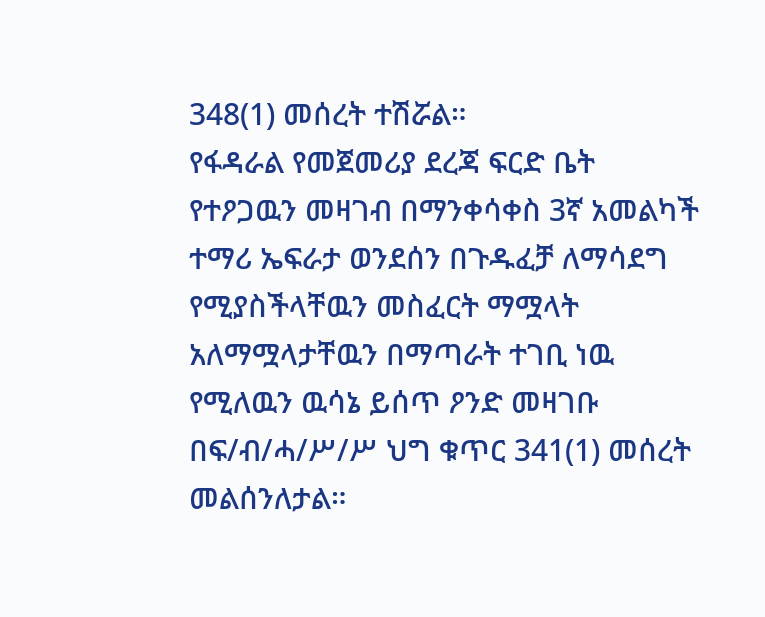348(1) መሰረት ተሽሯል።
የፋዳራል የመጀመሪያ ደረጃ ፍርድ ቤት የተዖጋዉን መዛገብ በማንቀሳቀስ 3ኛ አመልካች ተማሪ ኤፍራታ ወንደሰን በጉዱፈቻ ለማሳደግ የሚያስችላቸዉን መስፈርት ማሟላት አለማሟላታቸዉን በማጣራት ተገቢ ነዉ የሚለዉን ዉሳኔ ይሰጥ ዖንድ መዛገቡ በፍ/ብ/ሓ/ሥ/ሥ ህግ ቁጥር 341(1) መሰረት መልሰንለታል።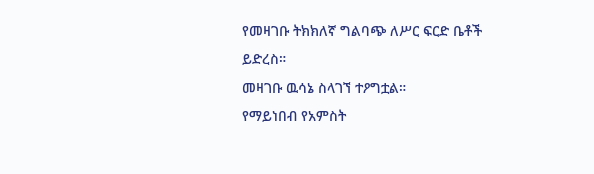የመዛገቡ ትክክለኛ ግልባጭ ለሥር ፍርድ ቤቶች ይድረስ።
መዛገቡ ዉሳኔ ስላገኘ ተዖግቷል።
የማይነበብ የአምስት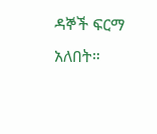ዳኞች ፍርማ አለበት።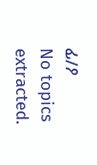ፊ/ዖ
No topics extracted.